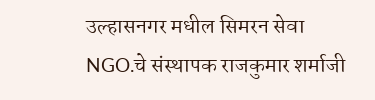उल्हासनगर मधील सिमरन सेवा NGO.चे संस्थापक राजकुमार शर्माजी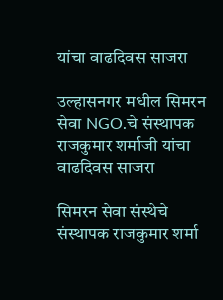यांचा वाढदिवस साजरा

उल्हासनगर मधील सिमरन सेवा NGO.चे संस्थापक राजकुमार शर्माजी यांचा वाढदिवस साजरा

सिमरन सेवा संस्थेचे संस्थापक राजकुमार शर्मा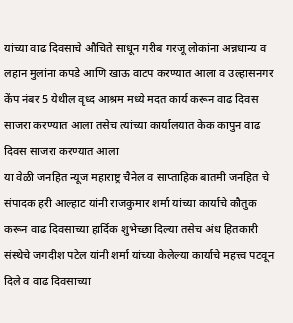यांच्या वाढ दिवसाचे औचिते साधून गरीब गरजू लोकांना अन्नधान्य व लहान मुलांना कपडे आणि खाऊ वाटप करण्यात आला व उल्हासनगर केंप नंबर 5 येथील वृध्द आश्रम मध्ये मदत कार्य करून वाढ दिवस साजरा करण्यात आला तसेच त्यांच्या कार्यालयात केक कापुन वाढ दिवस साजरा करण्यात आला
या वेळी जनहित न्यूज महाराष्ट्र चैनेल व साप्ताहिक बातमी जनहित चे संपादक हरी आल्हाट यांनी राजकुमार शर्मा यांच्या कार्याचे कौतुक करून वाढ दिवसाच्या हार्दिक शुभेच्छा दिल्या तसेच अंध हितकारी संस्थेचे जगदीश पटेल यांनी शर्मा यांच्या केलेल्या कार्याचे महत्त्व पटवून दिले व वाढ दिवसाच्या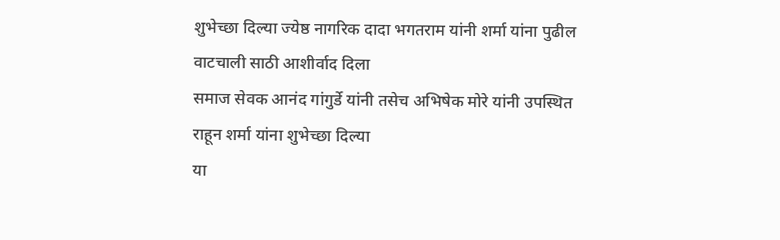शुभेच्छा दिल्या ज्येष्ठ नागरिक दादा भगतराम यांनी शर्मा यांना पुढील वाटचाली साठी आशीर्वाद दिला
समाज सेवक आनंद गांगुर्डे यांनी तसेच अभिषेक मोरे यांनी उपस्थित राहून शर्मा यांना शुभेच्छा दिल्या
या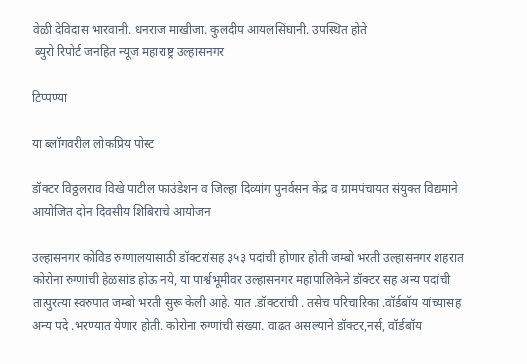वेळी देविदास भारवानी. धनराज माखीजा. कुलदीप आयलसिंघानी. उपस्थित होते
 ब्युरो रिपोर्ट जनहित न्यूज महाराष्ट्र उल्हासनगर

टिप्पण्या

या ब्लॉगवरील लोकप्रिय पोस्ट

डॉक्टर विठ्ठलराव विखे पाटील फाउंडेशन व जिल्हा दिव्यांग पुनर्वसन केंद्र व ग्रामपंचायत संयुक्त विद्यमाने आयोजित दोन दिवसीय शिबिराचे आयोजन

उल्हासनगर कोविड रुग्णालयासाठी डॉक्टरांसह ३५३ पदांची होणार होती जम्बो भरती उल्हासनगर शहरात कोरोना रुग्णांची हेळसांड होऊ नये, या पार्श्वभूमीवर उल्हासनगर महापालिकेने डॉक्टर सह अन्य पदांची तात्पुरत्या स्वरुपात जम्बो भरती सुरू केली आहे. यात .डॉक्टरांची . तसेच परिचारिका .वॉर्डबॉय यांच्यासह अन्य पदे .भरण्यात येणार होती. कोरोना रुग्णांची संख्या. वाढत असल्याने डॉक्टर,नर्स, वॉर्डबॉय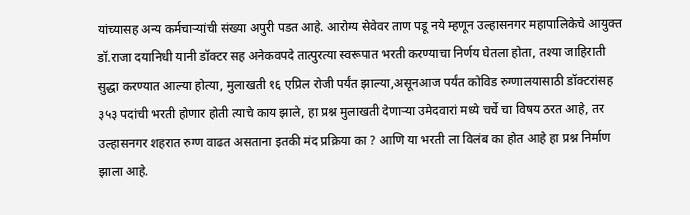यांच्यासह अन्य कर्मचाऱ्यांची संख्या अपुरी पडत आहे. आरोग्य सेवेवर ताण पडू नये म्हणून उल्हासनगर महापालिकेचे आयुक्त डॉ.राजा दयानिधी यानी डॉक्टर सह अनेकवपदे तात्पुरत्या स्वरूपात भरती करण्याचा निर्णय घेतला होता, तश्या जाहिराती सुद्धा करण्यात आल्या होत्या, मुलाखती १६ एप्रिल रोजी पर्यंत झाल्या,असूनआज पर्यंत कोविड रुग्णालयासाठी डॉक्टरांसह ३५३ पदांची भरती होणार होती त्याचे काय झाले, हा प्रश्न मुलाखती देणाऱ्या उमेदवारां मध्ये चर्चे चा विषय ठरत आहे, तर उल्हासनगर शहरात रुग्ण वाढत असताना इतकी मंद प्रक्रिया का ? आणि या भरती ला विलंब का होत आहे हा प्रश्न निर्माण झाला आहे.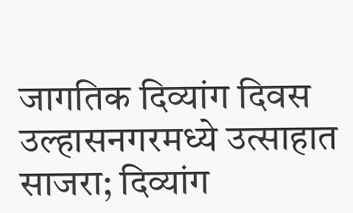जागतिक दिव्यांग दिवस उल्हासनगरमध्ये उत्साहात साजरा; दिव्यांग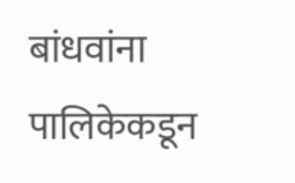बांधवांना पालिकेकडून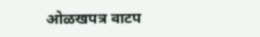ओळखपत्र वाटप